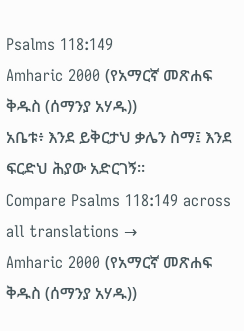Psalms 118:149
Amharic 2000 (የአማርኛ መጽሐፍ ቅዱስ (ሰማንያ አሃዱ))
አቤቱ፥ እንደ ይቅርታህ ቃሌን ስማ፤ እንደ ፍርድህ ሕያው አድርገኝ።
Compare Psalms 118:149 across all translations →
Amharic 2000 (የአማርኛ መጽሐፍ ቅዱስ (ሰማንያ አሃዱ))